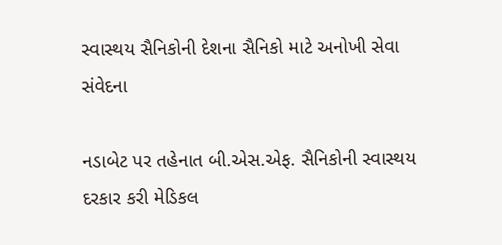સ્વાસ્થય સૈનિકોની દેશના સૈનિકો માટે અનોખી સેવા સંવેદના

નડાબેટ પર તહેનાત બી.એસ.એફ. સૈનિકોની સ્વાસ્થય દરકાર કરી મેડિકલ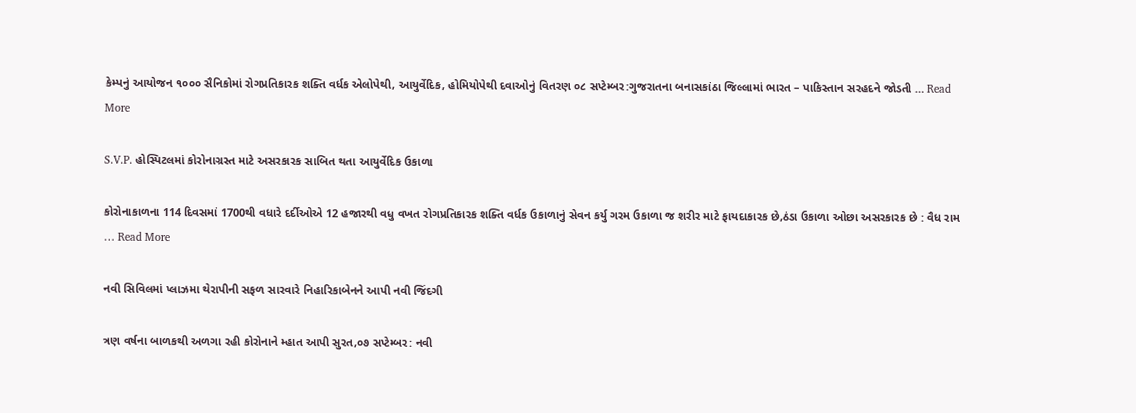કેમ્પનું આયોજન ૧૦૦૦ સૈનિકોમાં રોગપ્રતિકારક શક્તિ વર્ધક એલોપેથી, આયુર્વેદિક, હોમિયોપેથી દવાઓનું વિતરણ ૦૮ સપ્ટેમ્બર:ગુજરાતના બનાસકાંઠા જિલ્લામાં ભારત – પાકિસ્તાન સરહદને જોડતી … Read More

S.V.P. હોસ્પિટલમાં કોરોનાગ્રસ્ત માટે અસરકારક સાબિત થતા આયુર્વેદિક ઉકાળા

કોરોનાકાળના 114 દિવસમાં 1700થી વધારે દર્દીઓએ 12 હજારથી વધુ વખત રોગપ્રતિકારક શક્તિ વર્ધક ઉકાળાનું સેવન કર્યુ ગરમ ઉકાળા જ શરીર માટે ફાયદાકારક છે,ઠંડા ઉકાળા ઓછા અસરકારક છે : વૈધ રામ … Read More

નવી સિવિલમાં પ્લાઝમા થેરાપીની સફળ સારવારે નિહારિકાબેનને આપી નવી જિંદગી

ત્રણ વર્ષના બાળકથી અળગા રહી કોરોનાને મ્હાત આપી સુરત,૦૭ સપ્ટેમ્બર: નવી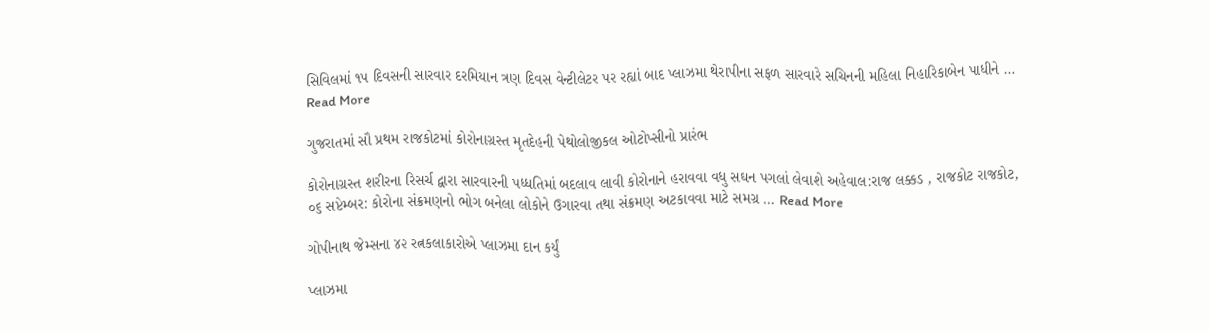સિવિલમાં ૧૫ દિવસની સારવાર દરમિયાન ત્રણ દિવસ વેન્ટીલેટર પર રહ્યાં બાદ પ્લાઝમા થેરાપીના સફળ સારવારે સચિનની મહિલા નિહારિકાબેન પાધીને … Read More

ગુજરાતમાં સૌ પ્રથમ રાજકોટમાં કોરોનાગ્રસ્ત મૃતદેહની પેથોલોજીકલ ઓટોપ્સીનો પ્રારંભ

કોરોનાગ્રસ્ત શરીરના રિસર્ચ દ્વારા સારવારની પધ્ધતિમાં બદલાવ લાવી કોરોનાને હરાવવા વધુ સઘન પગલાં લેવાશે અહેવાલ:રાજ લક્કડ , રાજકોટ રાજકોટ, ૦૬ સપ્ટેમ્બર: કોરોના સંક્રમણનો ભોગ બનેલા લોકોને ઉગારવા તથા સંક્રમણ અટકાવવા માટે સમગ્ર … Read More

ગોપીનાથ જેમ્સના ૪૨ રત્નકલાકારોએ પ્લાઝમા દાન કર્યું

પ્લાઝમા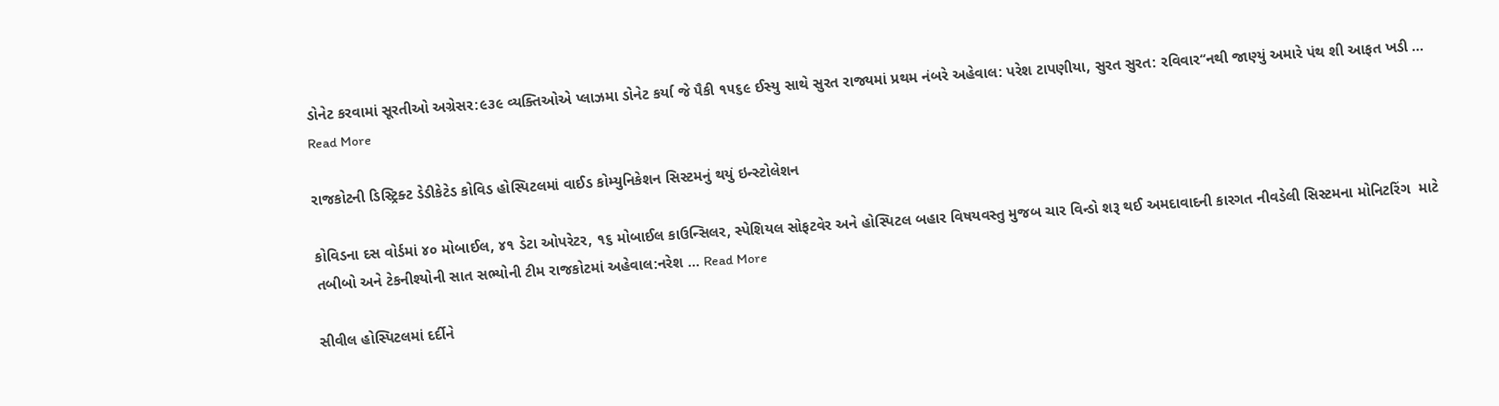ડોનેટ કરવામાં સૂરતીઓ અગ્રેસર:૯૩૯ વ્યક્તિઓએ પ્લાઝમા ડોનેટ કર્યા જે પૈકી ૧૫૬૯ ઈસ્યુ સાથે સુરત રાજ્યમાં પ્રથમ નંબરે અહેવાલ: પરેશ ટાપણીયા, સુરત સુરત: રવિવાર‘‘નથી જાણ્યું અમારે પંથ શી આફત ખડી … Read More

રાજકોટની ડિસ્ટ્રિક્ટ ડેડીકેટેડ કોવિડ હોસ્પિટલમાં વાઈડ કોમ્યુનિકેશન સિસ્ટમનું થયું ઇન્સ્ટોલેશન

કોવિડના દસ વોર્ડમાં ૪૦ મોબાઈલ, ૪૧ ડેટા ઓપરેટર, ૧૬ મોબાઈલ કાઉન્સિલર, સ્પેશિયલ સોફટવેર અને હોસ્પિટલ બહાર વિષયવસ્તુ મુજબ ચાર વિન્ડો શરૂ થઈ અમદાવાદની કારગત નીવડેલી સિસ્ટમના મોનિટરિંગ  માટે તબીબો અને ટેકનીશ્યોની સાત સભ્યોની ટીમ રાજકોટમાં અહેવાલ:નરેશ … Read More

સીવીલ હોસ્પિટલમાં દર્દીને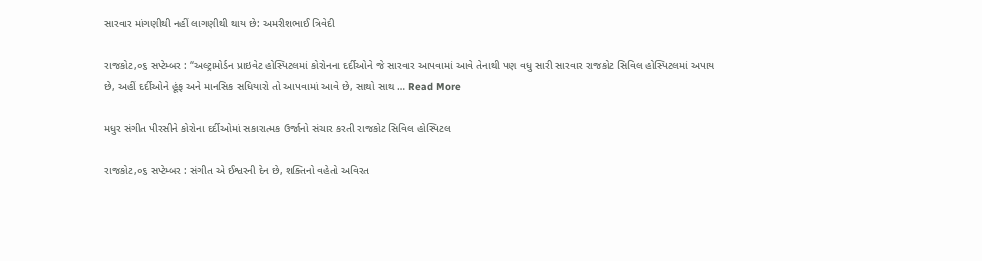સારવાર માંગણીથી નહીં લાગણીથી થાય છે: અમરીશભાઈ ત્રિવેદી

રાજકોટ,૦૬ સપ્ટેમ્બર : “અલ્ટ્રામોર્ડન પ્રાઇવેટ હોસ્પિટલમાં કોરોનના દર્દીઓને જે સારવાર આપવામાં આવે તેનાથી પણ વધુ સારી સારવાર રાજકોટ સિવિલ હોસ્પિટલમાં અપાય છે, અહીં દર્દીઓને હૂંફ અને માનસિક સધિયારો તો આપવામાં આવે છે, સાથો સાથ … Read More

મધુર સંગીત પીરસીને કોરોના દર્દીઓમાં સકારાત્મક ઉર્જાનો સંચાર કરતી રાજકોટ સિવિલ હોસ્પિટલ

રાજકોટ,૦૬ સપ્ટેમ્બર : સંગીત એ ઈશ્વરની દેન છે, શક્તિનો વહેતો અવિરત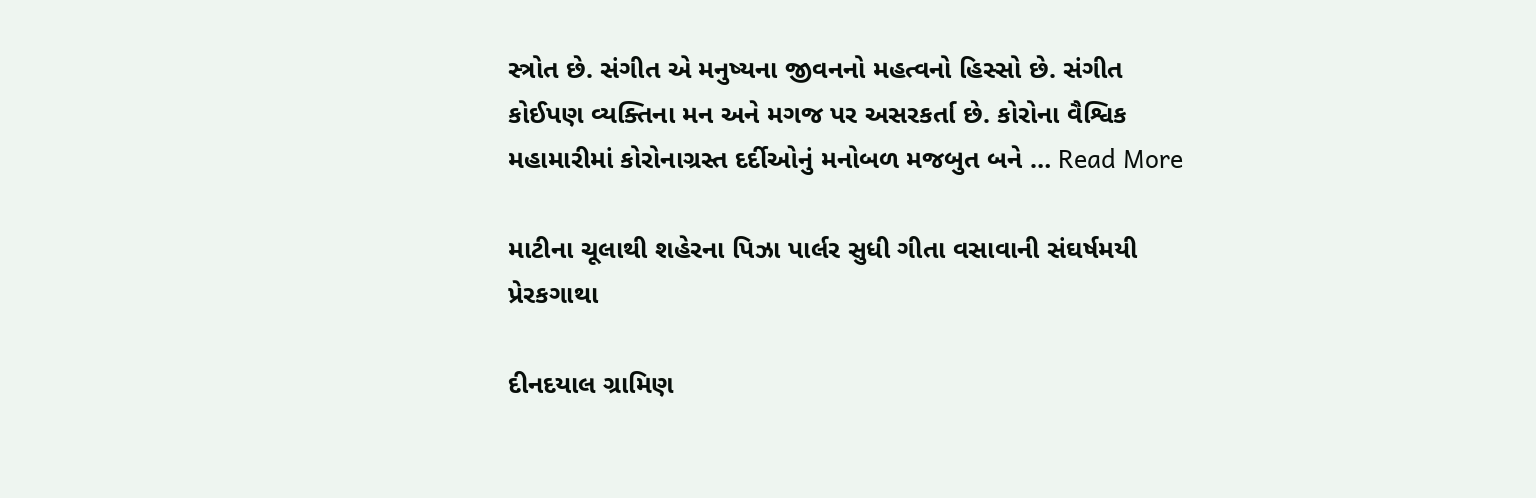સ્ત્રોત છે. સંગીત એ મનુષ્યના જીવનનો મહત્વનો હિસ્સો છે. સંગીત કોઈપણ વ્યક્તિના મન અને મગજ પર અસરકર્તા છે. કોરોના વૈશ્વિક મહામારીમાં કોરોનાગ્રસ્ત દર્દીઓનું મનોબળ મજબુત બને … Read More

માટીના ચૂલાથી શહેરના પિઝા પાર્લર સુધી ગીતા વસાવાની સંઘર્ષમયી પ્રેરકગાથા

દીનદયાલ ગ્રામિણ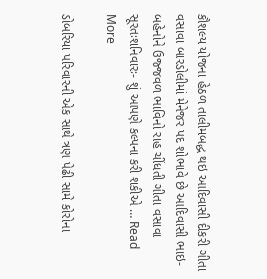કૌશલ્ય યોજના હેઠળ તાલીમબદ્ધ થઇ આદિવાસી દીકરી ગીતા વસાવા બારડોલીમાં મેનેજર પદ શોભાવે છે આદિવાસી ભાઇ-બહેનોને ઉજ્જવળ ભાવિનો રાહ ચીંધતી ગીતા વસાવા સૂરતઃશનિવારઃ- શું આપણે કલ્પના કરી શકીએ … Read More

ડોબરિયા પરિવારની એક સાથે ત્રણ પેઢી સામે કોરોના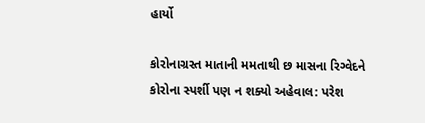હાર્યો

કોરોનાગ્રસ્ત માતાની મમતાથી છ માસના રિગ્વેદને કોરોના સ્પર્શી પણ ન શક્યો અહેવાલ: પરેશ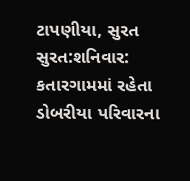ટાપણીયા, સુરત સુરત:શનિવાર: કતારગામમાં રહેતા ડોબરીયા પરિવારના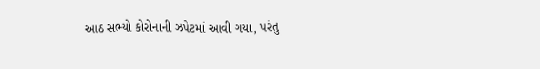આઠ સભ્યો કોરોનાની ઝપેટમાં આવી ગયા, પરંતુ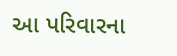આ પરિવારના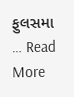ફુલસમા … Read More